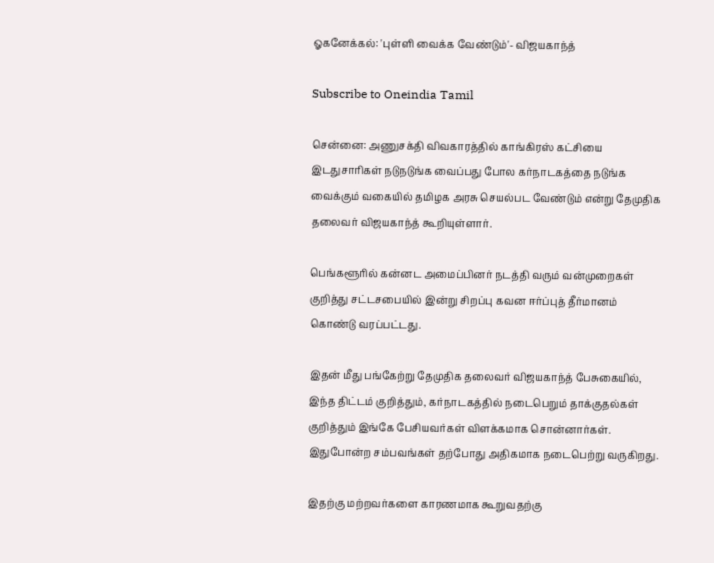ஓகனேக்கல்: 'புள்ளி வைக்க வேண்டும்'- விஜயகாந்த்

Subscribe to Oneindia Tamil

சென்னை: அணுசக்தி விவகாரத்தில் காங்கிரஸ் கட்சியை இடதுசாரிகள் நடுநடுங்க வைப்பது போல கர்நாடகத்தை நடுங்க வைக்கும் வகையில் தமிழக அரசு செயல்பட வேண்டும் என்று தேமுதிக தலைவர் விஜயகாந்த் கூறியுள்ளார்.

பெங்களூரில் கன்னட அமைப்பினர் நடத்தி வரும் வன்முறைகள் குறித்து சட்டசபையில் இன்று சிறப்பு கவன ஈர்ப்புத் தீர்மானம் கொண்டு வரப்பட்டது.

இதன் மீது பங்கேற்று தேமுதிக தலைவர் விஜயகாந்த் பேசுகையில், இந்த திட்டம் குறித்தும், கர்நாடகத்தில் நடைபெறும் தாக்குதல்கள் குறித்தும் இங்கே பேசியவர்கள் விளக்கமாக சொன்னார்கள். இதுபோன்ற சம்பவங்கள் தற்போது அதிகமாக நடைபெற்று வருகிறது.

இதற்கு மற்றவர்களை காரணமாக கூறுவதற்கு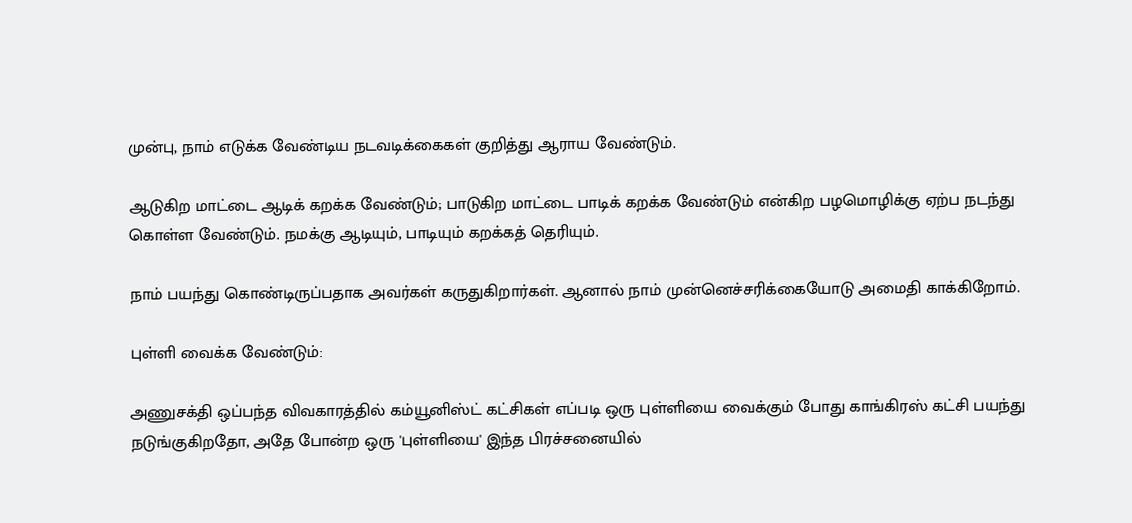முன்பு, நாம் எடுக்க வேண்டிய நடவடிக்கைகள் குறித்து ஆராய வேண்டும்.

ஆடுகிற மாட்டை ஆடிக் கறக்க வேண்டும்; பாடுகிற மாட்டை பாடிக் கறக்க வேண்டும் என்கிற பழமொழிக்கு ஏற்ப நடந்து கொள்ள வேண்டும். நமக்கு ஆடியும், பாடியும் கறக்கத் தெரியும்.

நாம் பயந்து கொண்டிருப்பதாக அவர்கள் கருதுகிறார்கள். ஆனால் நாம் முன்னெச்சரிக்கையோடு அமைதி காக்கிறோம்.

புள்ளி வைக்க வேண்டும்:

அணுசக்தி ஒப்பந்த விவகாரத்தில் கம்யூனிஸ்ட் கட்சிகள் எப்படி ஒரு புள்ளியை வைக்கும் போது காங்கிரஸ் கட்சி பயந்து நடுங்குகிறதோ, அதே போன்ற ஒரு 'புள்ளியை' இந்த பிரச்சனையில்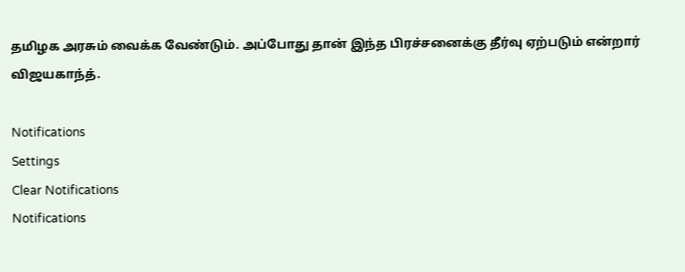தமிழக அரசும் வைக்க வேண்டும். அப்போது தான் இந்த பிரச்சனைக்கு தீர்வு ஏற்படும் என்றார் விஜயகாந்த்.

Notifications
Settings
Clear Notifications
Notifications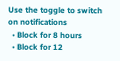Use the toggle to switch on notifications
  • Block for 8 hours
  • Block for 12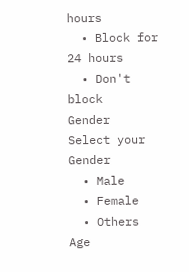hours
  • Block for 24 hours
  • Don't block
Gender
Select your Gender
  • Male
  • Female
  • Others
Age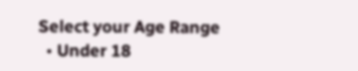Select your Age Range
  • Under 18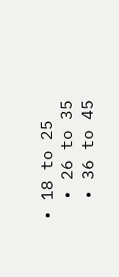• 18 to 25
  • 26 to 35
  • 36 to 45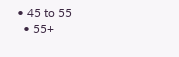• 45 to 55
  • 55+